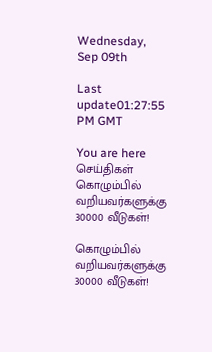Wednesday, Sep 09th

Last update01:27:55 PM GMT

You are here செய்திகள் கொழும்பில் வறியவர்களுக்கு 30000 வீடுகள்!

கொழும்பில் வறியவர்களுக்கு 30000 வீடுகள்!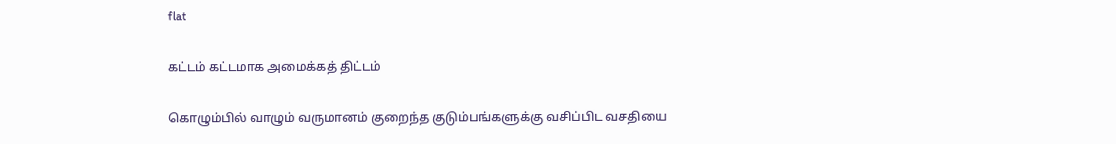flat

கட்டம் கட்டமாக அமைக்கத் திட்டம்

கொழும்பில் வாழும் வருமானம் குறைந்த குடும்பங்களுக்கு வசிப்பிட வசதியை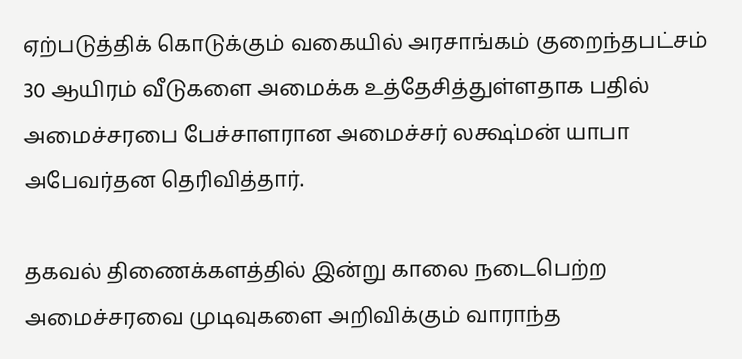ஏற்படுத்திக் கொடுக்கும் வகையில் அரசாங்கம் குறைந்தபட்சம் 30 ஆயிரம் வீடுகளை அமைக்க உத்தேசித்துள்ளதாக பதில் அமைச்சரபை பேச்சாளரான அமைச்சர் லக்ஷ்மன் யாபா அபேவர்தன தெரிவித்தார்.

தகவல் திணைக்களத்தில் இன்று காலை நடைபெற்ற அமைச்சரவை முடிவுகளை அறிவிக்கும் வாராந்த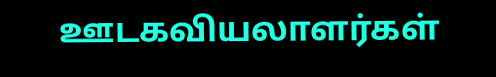ஊடகவியலாளர்கள்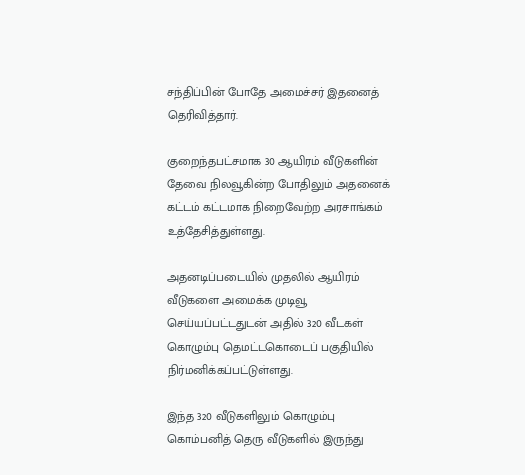சந்திப்பின் போதே அமைச்சர் இதனைத் தெரிவித்தார்.

குறைந்தபட்சமாக 30 ஆயிரம் வீடுகளின் தேவை நிலவூகின்ற போதிலும் அதனைக் கட்டம் கட்டமாக நிறைவேற்ற அரசாங்கம் உத்தேசித்துள்ளது.

அதனடிப்படையில் முதலில் ஆயிரம் வீடுகளை அமைக்க முடிவூ செய்யப்பட்டதுடன் அதில் 320 வீடகள் கொழும்பு தெமட்டகொடைப் பகுதியில் நிர்மனிக்கப்பட்டுள்ளது.

இந்த 320 வீடுகளிலும் கொழும்பு கொம்பனித் தெரு வீடுகளில் இருந்து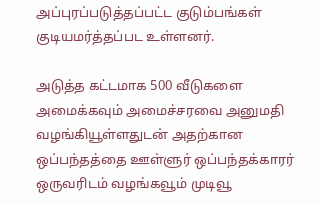அப்புரப்படுத்தப்பட்ட குடும்பங்கள் குடியமர்த்தப்பட உள்ளனர்.

அடுத்த கட்டமாக 500 வீடுகளை அமைக்கவும் அமைச்சரவை அனுமதி வழங்கியூள்ளதுடன் அதற்கான ஒப்பந்தத்தை ஊள்ளுர் ஒப்பந்தக்காரர் ஒருவரிடம் வழங்கவூம் முடிவூ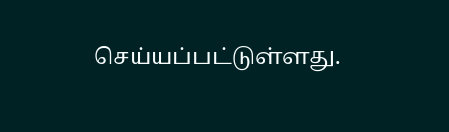செய்யப்பட்டுள்ளது.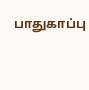பாதுகாப்பு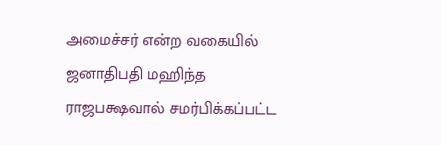அமைச்சர் என்ற வகையில் ஜனாதிபதி மஹிந்த ராஜபக்ஷவால் சமர்பிக்கப்பட்ட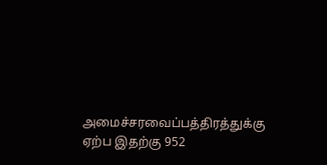அமைச்சரவைப்பத்திரத்துக்கு ஏற்ப இதற்கு 952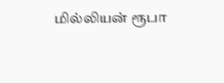மில்லியன் ரூபா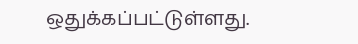ஒதுக்கப்பட்டுள்ளது.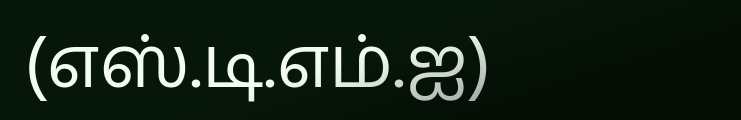(எஸ்.டி.எம்.ஐ)